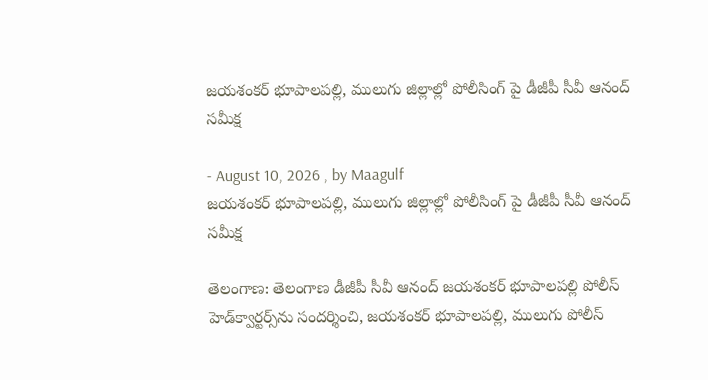జయశంకర్ భూపాలపల్లి, ములుగు జిల్లాల్లో పోలీసింగ్‌ పై డీజీపీ సీవీ ఆనంద్ సమీక్ష

- August 10, 2026 , by Maagulf
జయశంకర్ భూపాలపల్లి, ములుగు జిల్లాల్లో పోలీసింగ్‌ పై డీజీపీ సీవీ ఆనంద్ సమీక్ష

తెలంగాణ: తెలంగాణ డీజీపీ సీవీ ఆనంద్ జయశంకర్ భూపాలపల్లి పోలీస్ హెడ్‌క్వార్టర్స్‌ను సందర్శించి, జయశంకర్ భూపాలపల్లి, ములుగు పోలీస్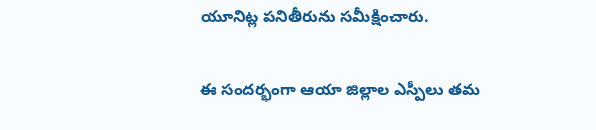యూనిట్ల పనితీరును సమీక్షించారు.

ఈ సందర్భంగా ఆయా జిల్లాల ఎస్పీలు తమ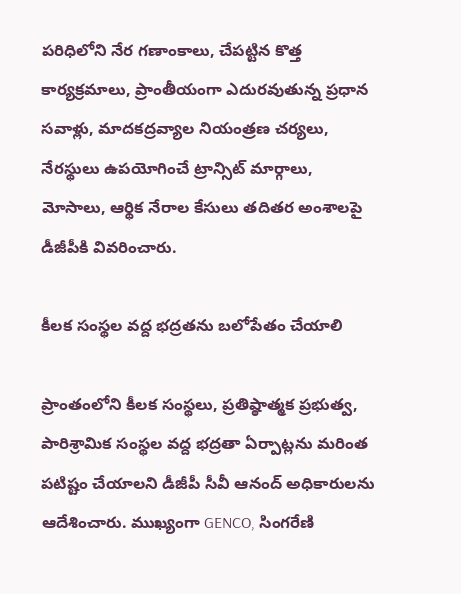పరిధిలోని నేర గణాంకాలు, చేపట్టిన కొత్త కార్యక్రమాలు, ప్రాంతీయంగా ఎదురవుతున్న ప్రధాన సవాళ్లు, మాదకద్రవ్యాల నియంత్రణ చర్యలు, నేరస్థులు ఉపయోగించే ట్రాన్సిట్ మార్గాలు, మోసాలు, ఆర్థిక నేరాల కేసులు తదితర అంశాలపై డీజీపీకి వివరించారు.

కీలక సంస్థల వద్ద భద్రతను బలోపేతం చేయాలి

ప్రాంతంలోని కీలక సంస్థలు, ప్రతిష్ఠాత్మక ప్రభుత్వ, పారిశ్రామిక సంస్థల వద్ద భద్రతా ఏర్పాట్లను మరింత పటిష్టం చేయాలని డీజీపీ సీవీ ఆనంద్ అధికారులను ఆదేశించారు. ముఖ్యంగా GENCO, సింగరేణి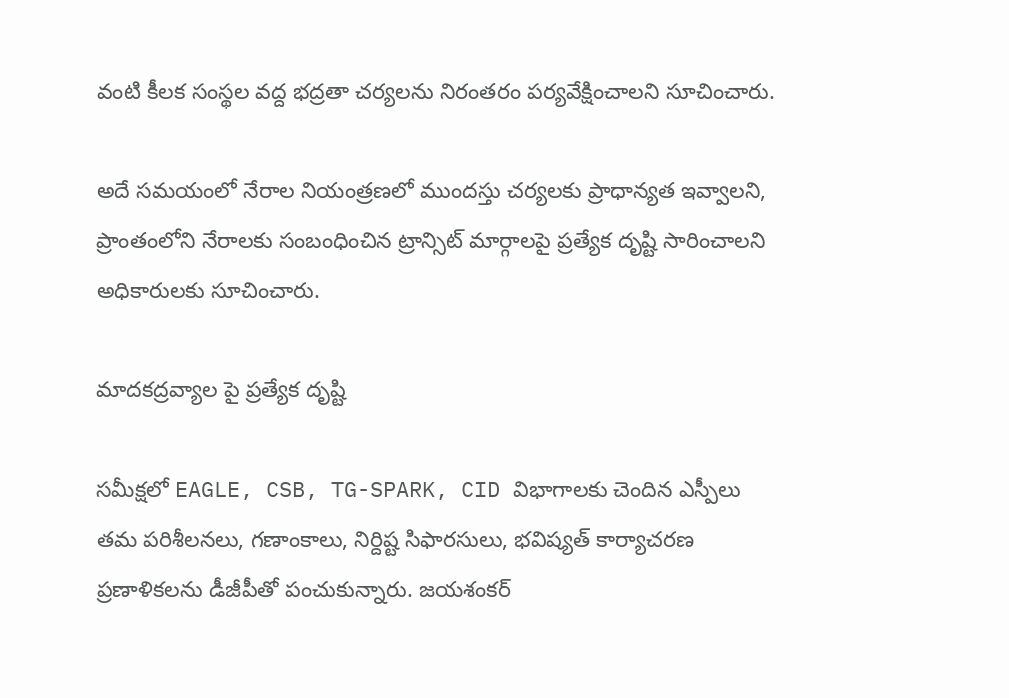వంటి కీలక సంస్థల వద్ద భద్రతా చర్యలను నిరంతరం పర్యవేక్షించాలని సూచించారు.

అదే సమయంలో నేరాల నియంత్రణలో ముందస్తు చర్యలకు ప్రాధాన్యత ఇవ్వాలని, ప్రాంతంలోని నేరాలకు సంబంధించిన ట్రాన్సిట్ మార్గాలపై ప్రత్యేక దృష్టి సారించాలని అధికారులకు సూచించారు.

మాదకద్రవ్యాల పై ప్రత్యేక దృష్టి

సమీక్షలో EAGLE, CSB, TG-SPARK, CID విభాగాలకు చెందిన ఎస్పీలు తమ పరిశీలనలు, గణాంకాలు, నిర్దిష్ట సిఫారసులు, భవిష్యత్ కార్యాచరణ ప్రణాళికలను డీజీపీతో పంచుకున్నారు. జయశంకర్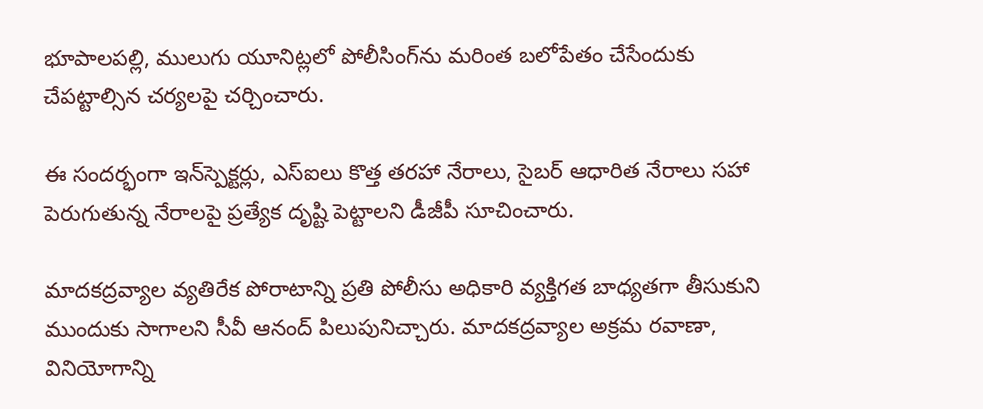భూపాలపల్లి, ములుగు యూనిట్లలో పోలీసింగ్‌ను మరింత బలోపేతం చేసేందుకు చేపట్టాల్సిన చర్యలపై చర్చించారు.

ఈ సందర్భంగా ఇన్‌స్పెక్టర్లు, ఎస్‌ఐలు కొత్త తరహా నేరాలు, సైబర్ ఆధారిత నేరాలు సహా పెరుగుతున్న నేరాలపై ప్రత్యేక దృష్టి పెట్టాలని డీజీపీ సూచించారు.

మాదకద్రవ్యాల వ్యతిరేక పోరాటాన్ని ప్రతి పోలీసు అధికారి వ్యక్తిగత బాధ్యతగా తీసుకుని ముందుకు సాగాలని సీవీ ఆనంద్ పిలుపునిచ్చారు. మాదకద్రవ్యాల అక్రమ రవాణా, వినియోగాన్ని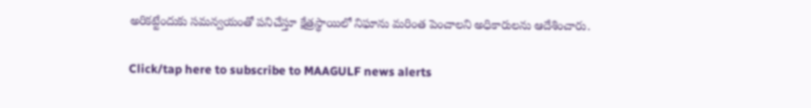అరికట్టేందుకు సమన్వయంతో పనిచేస్తూ క్షేత్రస్థాయిలో నిఘాను మరింత పెంచాలని అధికారులను ఆదేశించారు.

Click/tap here to subscribe to MAAGULF news alerts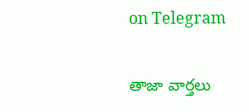on Telegram

తాజా వార్తలు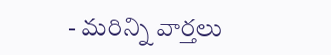- మరిన్ని వార్తలు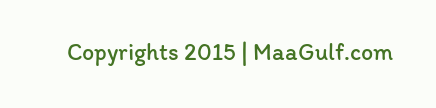Copyrights 2015 | MaaGulf.com